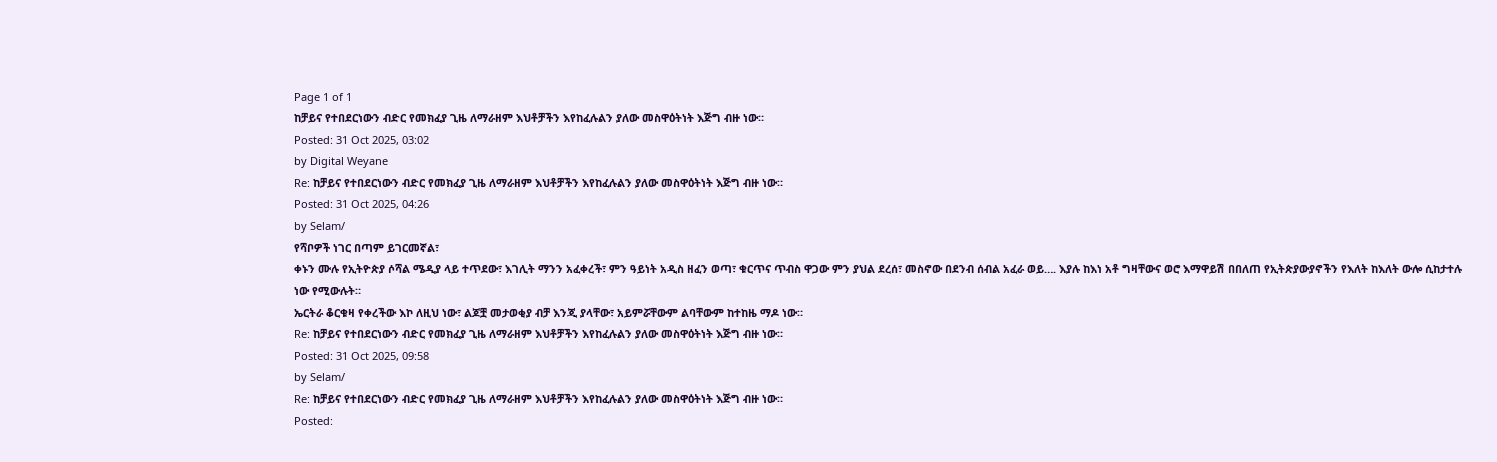Page 1 of 1
ከቻይና የተበደርነውን ብድር የመክፈያ ጊዜ ለማራዘም እህቶቻችን እየከፈሉልን ያለው መስዋዕትነት እጅግ ብዙ ነው።
Posted: 31 Oct 2025, 03:02
by Digital Weyane
Re: ከቻይና የተበደርነውን ብድር የመክፈያ ጊዜ ለማራዘም እህቶቻችን እየከፈሉልን ያለው መስዋዕትነት እጅግ ብዙ ነው።
Posted: 31 Oct 2025, 04:26
by Selam/
የሻቦዎች ነገር በጣም ይገርመኛል፣
ቀኑን ሙሉ የኢትዮጵያ ሶሻል ሜዲያ ላይ ተጥደው፣ እገሊት ማንን አፈቀረች፣ ምን ዓይነት አዲስ ዘፈን ወጣ፣ ቁርጥና ጥብስ ዋጋው ምን ያህል ደረሰ፣ መስኖው በደንብ ሰብል አፈራ ወይ…. እያሉ ከእነ አቶ ግዛቸውና ወሮ እማዋይሽ በበለጠ የኢትጵያውያኖችን የእለት ከእለት ውሎ ሲከታተሉ ነው የሚውሉት።
ኤርትራ ቆርቁዛ የቀረችው እኮ ለዚህ ነው፣ ልጆቿ መታወቂያ ብቻ እንጂ ያላቸው፣ አይምሯቸውም ልባቸውም ከተከዜ ማዶ ነው።
Re: ከቻይና የተበደርነውን ብድር የመክፈያ ጊዜ ለማራዘም እህቶቻችን እየከፈሉልን ያለው መስዋዕትነት እጅግ ብዙ ነው።
Posted: 31 Oct 2025, 09:58
by Selam/
Re: ከቻይና የተበደርነውን ብድር የመክፈያ ጊዜ ለማራዘም እህቶቻችን እየከፈሉልን ያለው መስዋዕትነት እጅግ ብዙ ነው።
Posted: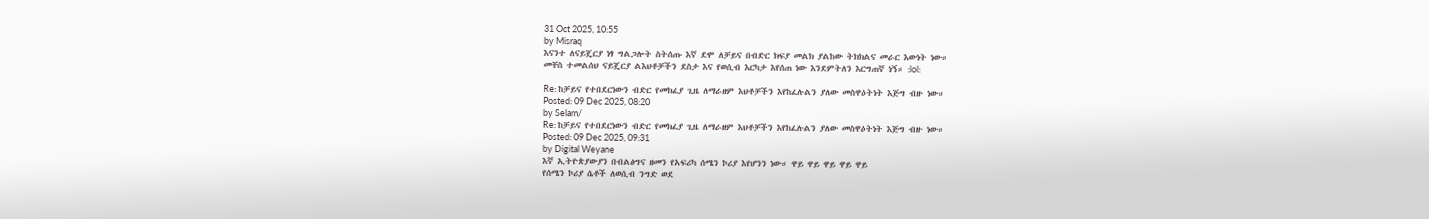31 Oct 2025, 10:55
by Misraq
እናንተ ለናይጄርያ ነፃ ግልጋሎት ስትሰጡ እኛ ደሞ ለቻይና በብድር ክፍያ መልክ ያልከው ትክክልና መራር እውነት ነው።
መቸስ ተመልሰህ ናይጄርያ ልእህቶቻችን ደስታ እና የወሲብ እርካታ እየሰጠ ነው እንደምትለን እርግጠኛ ነኝ። :lol:

Re: ከቻይና የተበደርነውን ብድር የመክፈያ ጊዜ ለማራዘም እህቶቻችን እየከፈሉልን ያለው መስዋዕትነት እጅግ ብዙ ነው።
Posted: 09 Dec 2025, 08:20
by Selam/
Re: ከቻይና የተበደርነውን ብድር የመክፈያ ጊዜ ለማራዘም እህቶቻችን እየከፈሉልን ያለው መስዋዕትነት እጅግ ብዙ ነው።
Posted: 09 Dec 2025, 09:31
by Digital Weyane
እኛ ኢትዮጵያውያን በብልፅግና ዘመን የአፍሪካ ሰሜን ኮሪያ እየሆንን ነው። ዋይ ዋይ ዋይ ዋይ ዋይ
የሰሜን ኮሪያ ሴቶች ለወሲብ ንግድ ወደ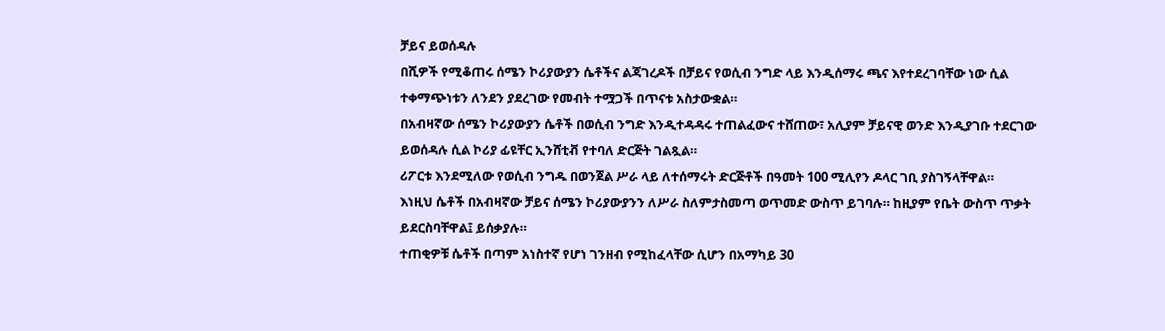ቻይና ይወሰዳሉ
በሺዎች የሚቆጠሩ ሰሜን ኮሪያውያን ሴቶችና ልጃገረዶች በቻይና የወሲብ ንግድ ላይ እንዲሰማሩ ጫና እየተደረገባቸው ነው ሲል ተቀማጭነቱን ለንደን ያደረገው የመብት ተሟጋች በጥናቱ አስታውቋል።
በአብዛኛው ሰሜን ኮሪያውያን ሴቶች በወሲብ ንግድ እንዲተዳዳሩ ተጠልፈውና ተሸጠው፣ አሊያም ቻይናዊ ወንድ እንዲያገቡ ተደርገው ይወሰዳሉ ሲል ኮሪያ ፊዩቸር ኢንሸቲቭ የተባለ ድርጅት ገልጿል።
ሪፖርቱ እንደሚለው የወሲብ ንግዱ በወንጀል ሥራ ላይ ለተሰማሩት ድርጅቶች በዓመት 100 ሚሊየን ዶላር ገቢ ያስገኝላቸዋል።
እነዚህ ሴቶች በአብዛኛው ቻይና ሰሜን ኮሪያውያንን ለሥራ ስለምታስመጣ ወጥመድ ውስጥ ይገባሉ። ከዚያም የቤት ውስጥ ጥቃት ይደርስባቸዋል፤ ይሰቃያሉ።
ተጠቂዎቹ ሴቶች በጣም አነስተኛ የሆነ ገንዘብ የሚከፈላቸው ሲሆን በአማካይ 30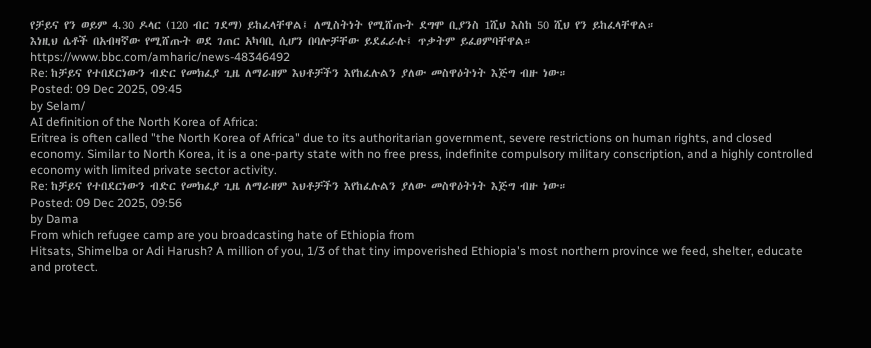የቻይና የን ወይም 4.30 ዶላር (120 ብር ገደማ) ይከፈላቸዋል፤ ለሚስትነት የሚሸጡት ደግሞ ቢያንስ 1ሺህ እስከ 50 ሺህ የን ይከፈላቸዋል።
እነዚህ ሴቶች በአብዛኛው የሚሸጡት ወደ ገጠር አካባቢ ሲሆን በባሎቻቸው ይደፈራሉ፤ ጥቃትም ይፈፀምባቸዋል።
https://www.bbc.com/amharic/news-48346492
Re: ከቻይና የተበደርነውን ብድር የመክፈያ ጊዜ ለማራዘም እህቶቻችን እየከፈሉልን ያለው መስዋዕትነት እጅግ ብዙ ነው።
Posted: 09 Dec 2025, 09:45
by Selam/
AI definition of the North Korea of Africa:
Eritrea is often called "the North Korea of Africa" due to its authoritarian government, severe restrictions on human rights, and closed economy. Similar to North Korea, it is a one-party state with no free press, indefinite compulsory military conscription, and a highly controlled economy with limited private sector activity.
Re: ከቻይና የተበደርነውን ብድር የመክፈያ ጊዜ ለማራዘም እህቶቻችን እየከፈሉልን ያለው መስዋዕትነት እጅግ ብዙ ነው።
Posted: 09 Dec 2025, 09:56
by Dama
From which refugee camp are you broadcasting hate of Ethiopia from
Hitsats, Shimelba or Adi Harush? A million of you, 1/3 of that tiny impoverished Ethiopia's most northern province we feed, shelter, educate and protect.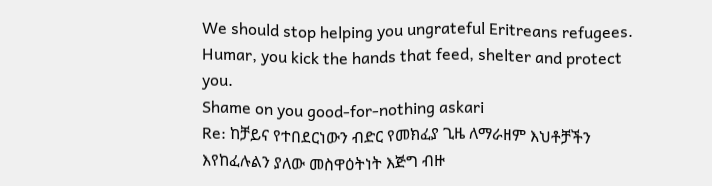We should stop helping you ungrateful Eritreans refugees.
Humar, you kick the hands that feed, shelter and protect you.
Shame on you good-for-nothing askari
Re: ከቻይና የተበደርነውን ብድር የመክፈያ ጊዜ ለማራዘም እህቶቻችን እየከፈሉልን ያለው መስዋዕትነት እጅግ ብዙ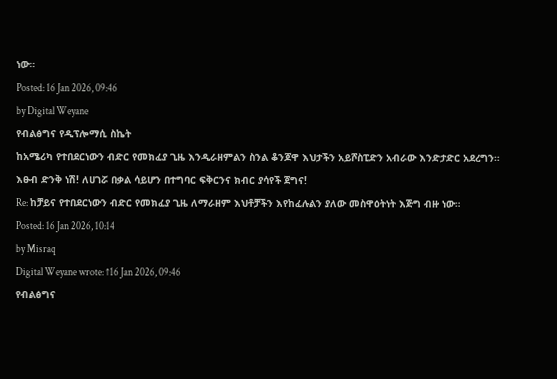ነው።
Posted: 16 Jan 2026, 09:46
by Digital Weyane
የብልፅግና የዲፕሎማሲ ስኬት
ከአሜሪካ የተበደርነውን ብድር የመክፈያ ጊዜ እንዲራዘምልን ስንል ቆንጆዋ እህታችን አይሾስፒድን አብራው እንድታድር አደረግን። እፁብ ድንቅ ነሽ! ለሀገሯ በቃል ሳይሆን በተግባር ፍቅርንና ክብር ያሳየች ጀግና!
Re: ከቻይና የተበደርነውን ብድር የመክፈያ ጊዜ ለማራዘም እህቶቻችን እየከፈሉልን ያለው መስዋዕትነት እጅግ ብዙ ነው።
Posted: 16 Jan 2026, 10:14
by Misraq
Digital Weyane wrote: ↑16 Jan 2026, 09:46
የብልፅግና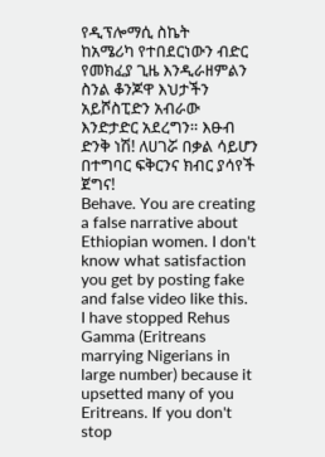የዲፕሎማሲ ስኬት
ከአሜሪካ የተበደርነውን ብድር የመክፈያ ጊዜ እንዲራዘምልን ስንል ቆንጆዋ እህታችን አይሾስፒድን አብራው እንድታድር አደረግን። እፁብ ድንቅ ነሽ! ለሀገሯ በቃል ሳይሆን በተግባር ፍቅርንና ክብር ያሳየች ጀግና!
Behave. You are creating a false narrative about Ethiopian women. I don't know what satisfaction you get by posting fake and false video like this.
I have stopped Rehus Gamma (Eritreans marrying Nigerians in large number) because it upsetted many of you Eritreans. If you don't stop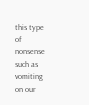this type of nonsense such as vomiting on our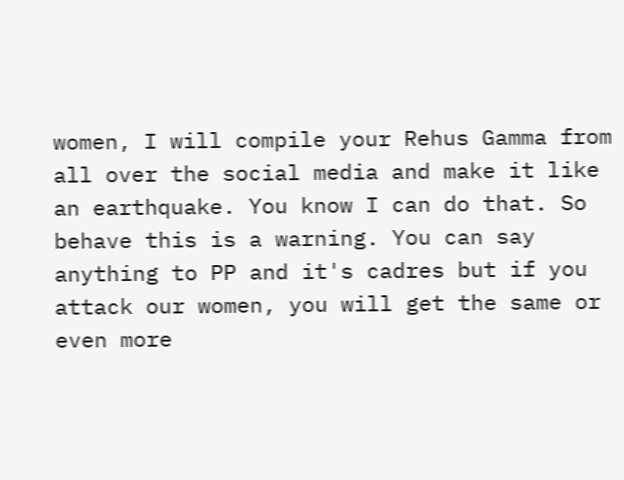women, I will compile your Rehus Gamma from all over the social media and make it like an earthquake. You know I can do that. So behave this is a warning. You can say anything to PP and it's cadres but if you attack our women, you will get the same or even more